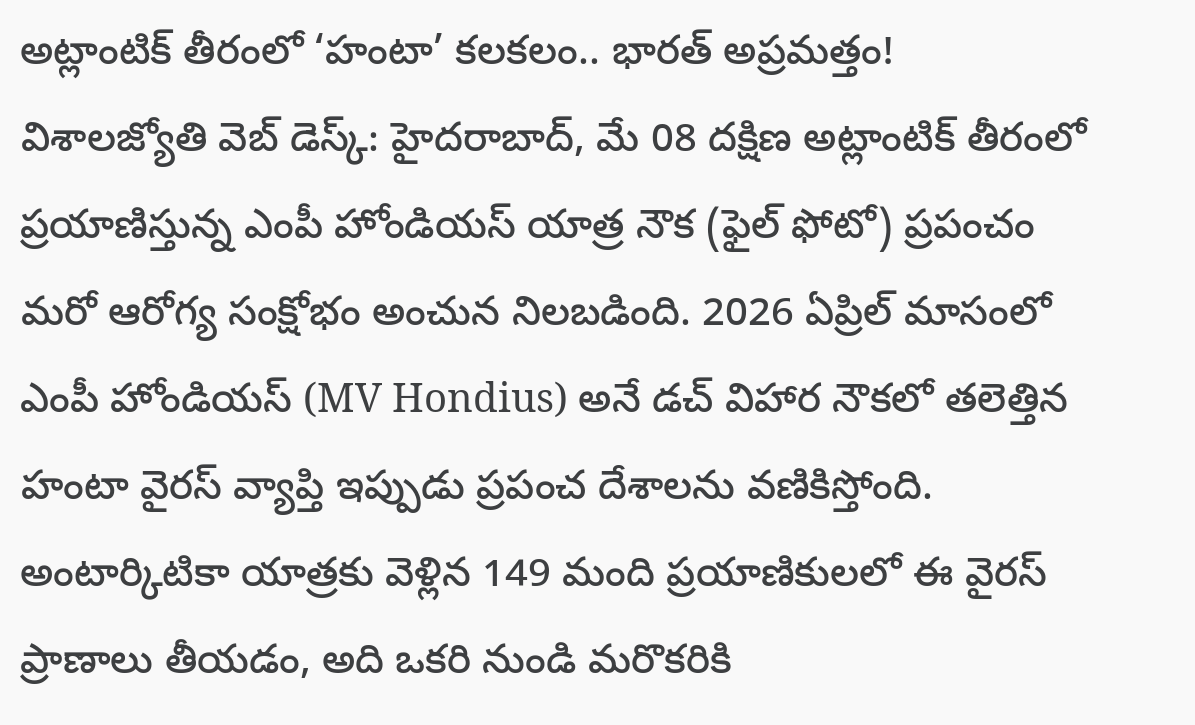అట్లాంటిక్ తీరంలో ‘హంటా’ కలకలం.. భారత్ అప్రమత్తం!
విశాలజ్యోతి వెబ్ డెస్క్: హైదరాబాద్, మే 08 దక్షిణ అట్లాంటిక్ తీరంలో ప్రయాణిస్తున్న ఎంపీ హోండియస్ యాత్ర నౌక (ఫైల్ ఫోటో) ప్రపంచం మరో ఆరోగ్య సంక్షోభం అంచున నిలబడింది. 2026 ఏప్రిల్ మాసంలో ఎంపీ హోండియస్ (MV Hondius) అనే డచ్ విహార నౌకలో తలెత్తిన హంటా వైరస్ వ్యాప్తి ఇప్పుడు ప్రపంచ దేశాలను వణికిస్తోంది. అంటార్కిటికా యాత్రకు వెళ్లిన 149 మంది ప్రయాణికులలో ఈ వైరస్ ప్రాణాలు తీయడం, అది ఒకరి నుండి మరొకరికి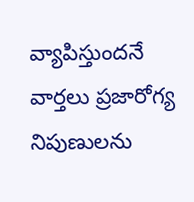వ్యాపిస్తుందనే వార్తలు ప్రజారోగ్య నిపుణులను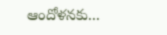ఆందోళనకు...